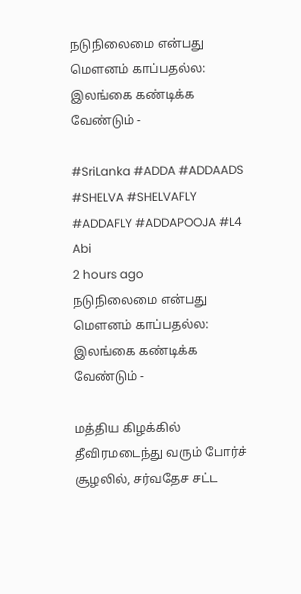நடுநிலைமை என்பது மௌனம் காப்பதல்ல: இலங்கை கண்டிக்க வேண்டும் -

#SriLanka #ADDA #ADDAADS #SHELVA #SHELVAFLY #ADDAFLY #ADDAPOOJA #L4
Abi
2 hours ago
நடுநிலைமை என்பது மௌனம் காப்பதல்ல: இலங்கை கண்டிக்க வேண்டும் -

மத்திய கிழக்கில் தீவிரமடைந்து வரும் போர்ச் சூழலில், சர்வதேச சட்ட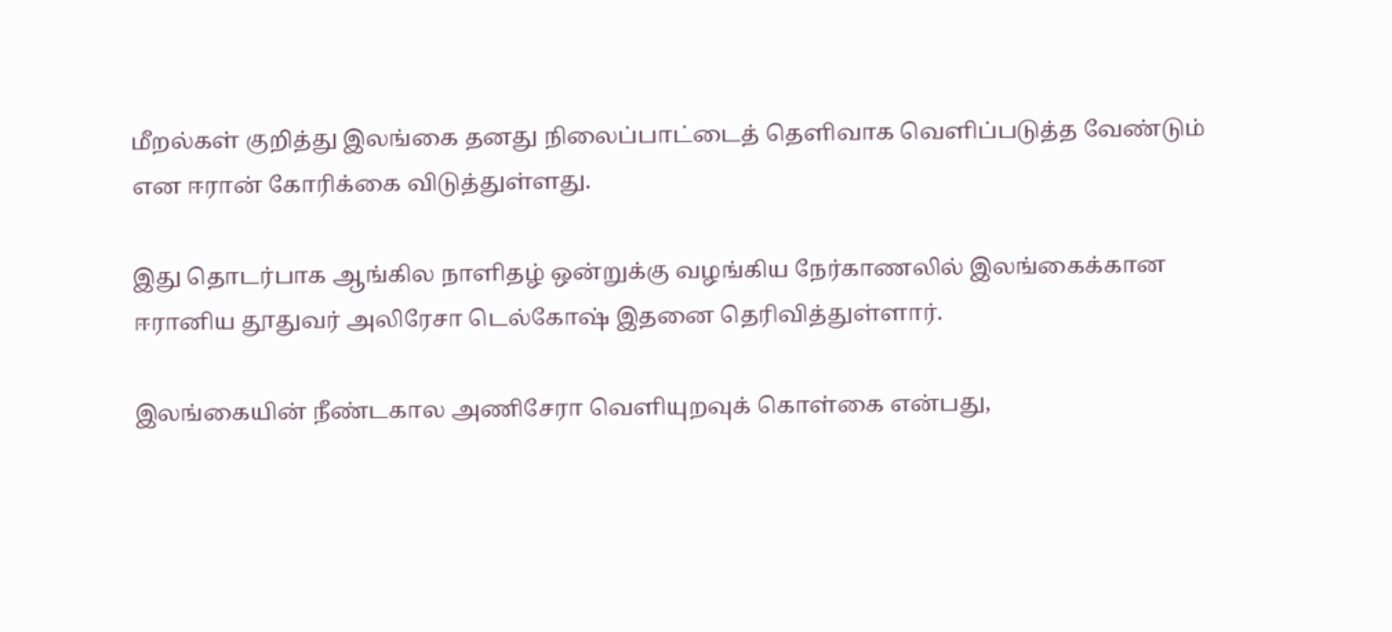மீறல்கள் குறித்து இலங்கை தனது நிலைப்பாட்டைத் தெளிவாக வெளிப்படுத்த வேண்டும் என ஈரான் கோரிக்கை விடுத்துள்ளது.

இது தொடர்பாக ஆங்கில நாளிதழ் ஒன்றுக்கு வழங்கிய நேர்காணலில் இலங்கைக்கான ஈரானிய தூதுவர் அலிரேசா டெல்கோஷ் இதனை தெரிவித்துள்ளார்.

இலங்கையின் நீண்டகால அணிசேரா வெளியுறவுக் கொள்கை என்பது,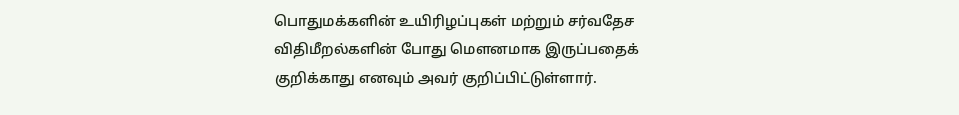பொதுமக்களின் உயிரிழப்புகள் மற்றும் சர்வதேச விதிமீறல்களின் போது மௌனமாக இருப்பதைக் குறிக்காது எனவும் அவர் குறிப்பிட்டுள்ளார்.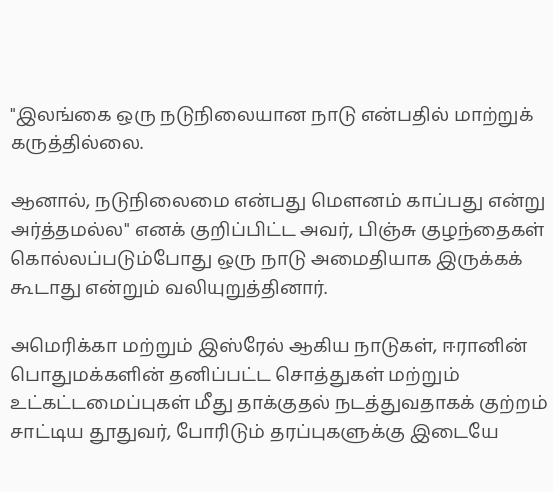"இலங்கை ஒரு நடுநிலையான நாடு என்பதில் மாற்றுக் கருத்தில்லை.

ஆனால், நடுநிலைமை என்பது மௌனம் காப்பது என்று அர்த்தமல்ல" எனக் குறிப்பிட்ட அவர், பிஞ்சு குழந்தைகள் கொல்லப்படும்போது ஒரு நாடு அமைதியாக இருக்கக் கூடாது என்றும் வலியுறுத்தினார்.

அமெரிக்கா மற்றும் இஸ்ரேல் ஆகிய நாடுகள், ஈரானின் பொதுமக்களின் தனிப்பட்ட சொத்துகள் மற்றும் உட்கட்டமைப்புகள் மீது தாக்குதல் நடத்துவதாகக் குற்றம் சாட்டிய தூதுவர், போரிடும் தரப்புகளுக்கு இடையே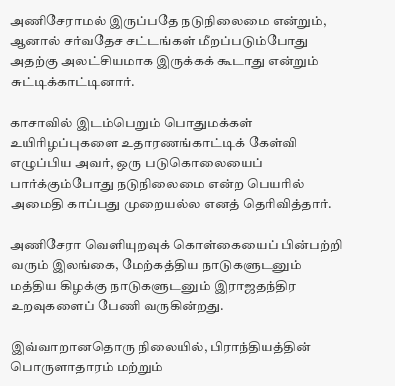அணிசேராமல் இருப்பதே நடுநிலைமை என்றும், ஆனால் சர்வதேச சட்டங்கள் மீறப்படும்போது அதற்கு அலட்சியமாக இருக்கக் கூடாது என்றும் சுட்டிக்காட்டினார்.

காசாவில் இடம்பெறும் பொதுமக்கள் உயிரிழப்புகளை உதாரணங்காட்டிக் கேள்வி எழுப்பிய அவர், ஒரு படுகொலையைப் பார்க்கும்போது நடுநிலைமை என்ற பெயரில் அமைதி காப்பது முறையல்ல எனத் தெரிவித்தார்.

அணிசேரா வெளியுறவுக் கொள்கையைப் பின்பற்றி வரும் இலங்கை, மேற்கத்திய நாடுகளுடனும் மத்திய கிழக்கு நாடுகளுடனும் இராஜதந்திர உறவுகளைப் பேணி வருகின்றது.

இவ்வாறானதொரு நிலையில், பிராந்தியத்தின் பொருளாதாரம் மற்றும்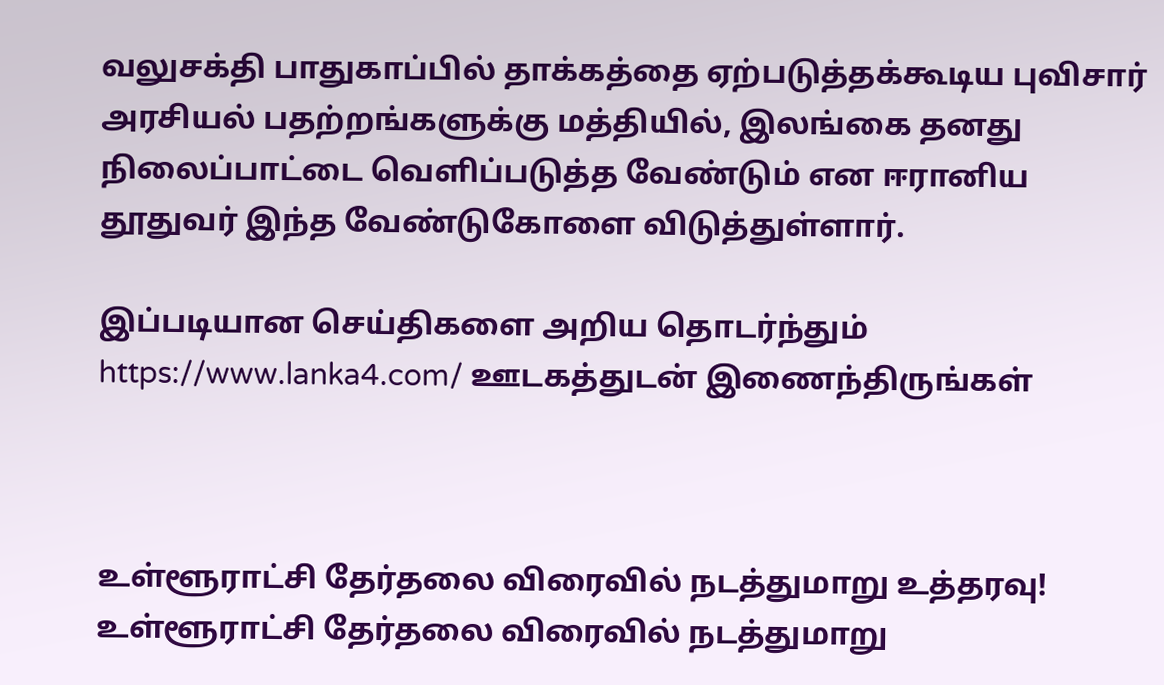வலுசக்தி பாதுகாப்பில் தாக்கத்தை ஏற்படுத்தக்கூடிய புவிசார் அரசியல் பதற்றங்களுக்கு மத்தியில், இலங்கை தனது நிலைப்பாட்டை வெளிப்படுத்த வேண்டும் என ஈரானிய தூதுவர் இந்த வேண்டுகோளை விடுத்துள்ளார்.

இப்படியான செய்திகளை அறிய தொடர்ந்தும் https://www.lanka4.com/ ஊடகத்துடன் இணைந்திருங்கள்



உள்ளூராட்சி தேர்தலை விரைவில் நடத்துமாறு உத்தரவு!
உள்ளூராட்சி தேர்தலை விரைவில் நடத்துமாறு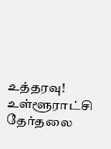உத்தரவு!
உள்ளூராட்சி தேர்தலை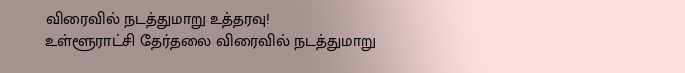விரைவில் நடத்துமாறு உத்தரவு!
உள்ளூராட்சி தேர்தலை விரைவில் நடத்துமாறு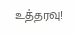உத்தரவு!